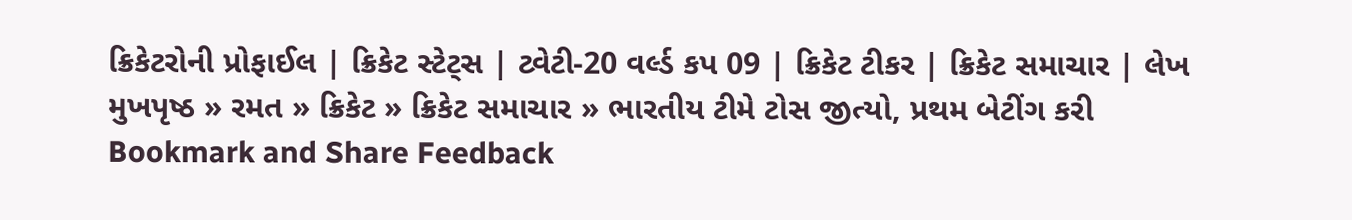ક્રિકેટરોની પ્રોફાઈલ | ક્રિકેટ સ્ટેટ્સ | ટ્વેટી-20 વર્લ્ડ કપ 09 | ક્રિકેટ ટીકર | ક્રિકેટ સમાચાર | લેખ
મુખપૃષ્ઠ » રમત » ક્રિકેટ » ક્રિકેટ સમાચાર » ભારતીય ટીમે ટોસ જીત્યો, પ્રથમ બેટીંગ કરી
Bookmark and Share Feedback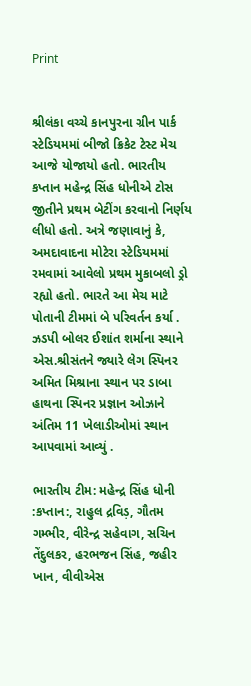Print


શ્રીલંકા વચ્ચે કાનપુરના ગ્રીન પાર્ક સ્ટેડિયમમાં બીજો ક્રિકેટ ટેસ્ટ મેચ આજે યોજાયો હતો. ભારતીય કપ્તાન મહેન્દ્ર સિંહ ધોનીએ ટોસ જીતીને પ્રથમ બેટીંગ કરવાનો નિર્ણય લીધો હતો. અત્રે જણાવાનું કે, અમદાવાદના મોટેરા સ્ટેડિયમમાં રમવામાં આવેલો પ્રથમ મુકાબલો ડ્રો રહ્યો હતો. ભારતે આ મેચ માટે પોતાની ટીમમાં બે પરિવર્તન કર્યા . ઝડપી બોલર ઈશાંત શર્માના સ્થાને એસ.શ્રીસંતને જ્યારે લેગ સ્પિનર અમિત મિશ્રાના સ્થાન પર ડાબા હાથના સ્પિનર પ્રજ્ઞાન ઓઝાને અંતિમ 11 ખેલાડીઓમાં સ્થાન આપવામાં આવ્યું .

ભારતીય ટીમ: મહેન્દ્ર સિંહ ધોની :કપ્તાન:, રાહુલ દ્રવિડ઼, ગૌતમ ગમ્ભીર, વીરેન્દ્ર સહેવાગ, સચિન તેંદુલકર, હરભજન સિંહ, જહીર ખાન, વીવીએસ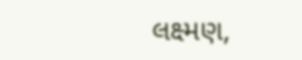લક્ષ્મણ,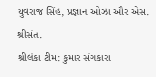યુવરાજ સિંહ, પ્રજ્ઞાન ઓઝા ઔર એસ. શ્રીસંત.
શ્રીલંકા ટીમ: કુમાર સંગકારા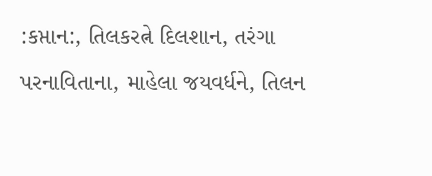:કપ્તાન:, તિલકરત્ને દિલશાન, તરંગા પરનાવિતાના, માહેલા જયવર્ધને, તિલન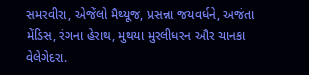સમરવીરા, એજેંલો મૈથ્યૂજ, પ્રસન્ના જયવર્ધને, અજંતા મેંડિસ, રંગના હેરાથ, મુથયા મુરલીધરન ઔર ચાનકા વેલેગેદરા.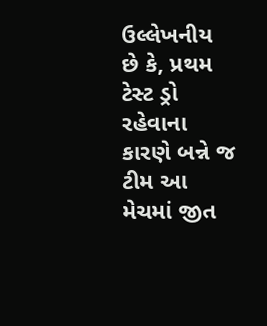ઉલ્લેખનીય છે કે, પ્રથમ ટેસ્ટ ડ્રો રહેવાના કારણે બન્ને જ ટીમ આ મેચમાં જીત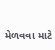મેળવવા માટે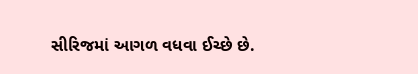સીરિજમાં આગળ વધવા ઈચ્છે છે.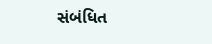સંબંધિત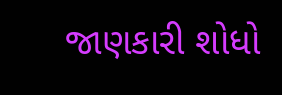જાણકારી શોધો